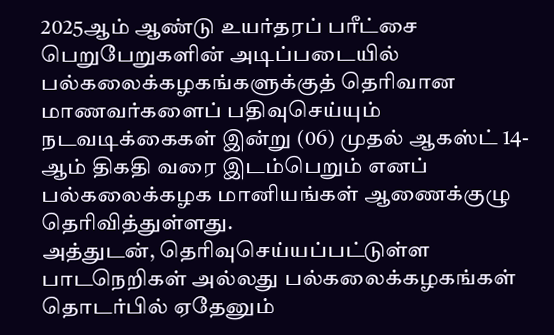2025ஆம் ஆண்டு உயர்தரப் பரீட்சை பெறுபேறுகளின் அடிப்படையில் பல்கலைக்கழகங்களுக்குத் தெரிவான மாணவர்களைப் பதிவுசெய்யும் நடவடிக்கைகள் இன்று (06) முதல் ஆகஸ்ட் 14-ஆம் திகதி வரை இடம்பெறும் எனப் பல்கலைக்கழக மானியங்கள் ஆணைக்குழு தெரிவித்துள்ளது.
அத்துடன், தெரிவுசெய்யப்பட்டுள்ள பாடநெறிகள் அல்லது பல்கலைக்கழகங்கள் தொடர்பில் ஏதேனும்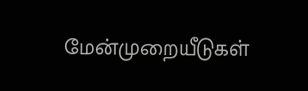மேன்முறையீடுகள்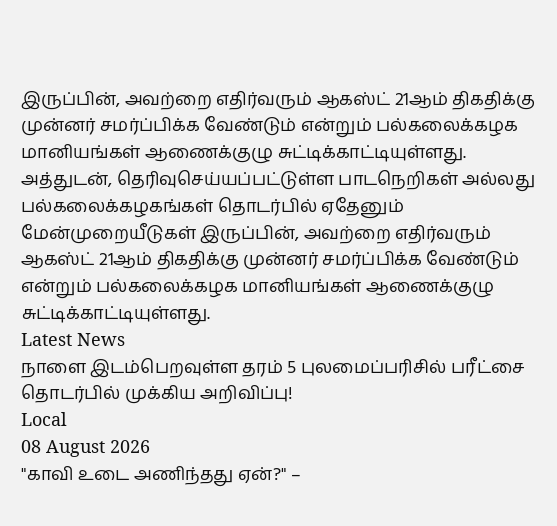இருப்பின், அவற்றை எதிர்வரும் ஆகஸ்ட் 21ஆம் திகதிக்கு முன்னர் சமர்ப்பிக்க வேண்டும் என்றும் பல்கலைக்கழக மானியங்கள் ஆணைக்குழு சுட்டிக்காட்டியுள்ளது.
அத்துடன், தெரிவுசெய்யப்பட்டுள்ள பாடநெறிகள் அல்லது பல்கலைக்கழகங்கள் தொடர்பில் ஏதேனும் மேன்முறையீடுகள் இருப்பின், அவற்றை எதிர்வரும் ஆகஸ்ட் 21ஆம் திகதிக்கு முன்னர் சமர்ப்பிக்க வேண்டும் என்றும் பல்கலைக்கழக மானியங்கள் ஆணைக்குழு சுட்டிக்காட்டியுள்ளது.
Latest News
நாளை இடம்பெறவுள்ள தரம் 5 புலமைப்பரிசில் பரீட்சை தொடர்பில் முக்கிய அறிவிப்பு!
Local
08 August 2026
"காவி உடை அணிந்தது ஏன்?" –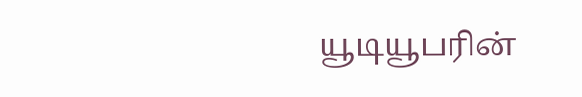யூடியூபரின்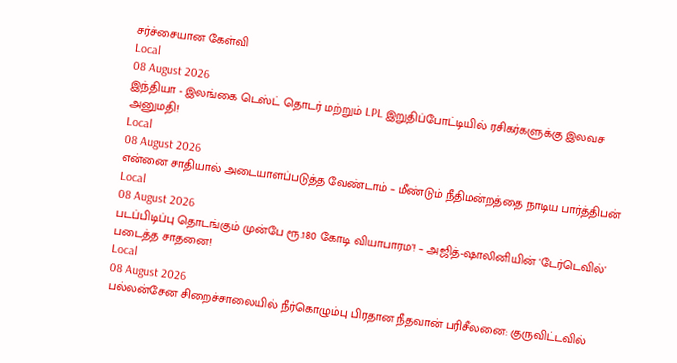சர்ச்சையான கேள்வி
Local
08 August 2026
இந்தியா - இலங்கை டெஸ்ட் தொடர் மற்றும் LPL இறுதிப்போட்டியில் ரசிகர்களுக்கு இலவச அனுமதி!
Local
08 August 2026
என்னை சாதியால் அடையாளப்படுத்த வேண்டாம் – மீண்டும் நீதிமன்றத்தை நாடிய பார்த்திபன்
Local
08 August 2026
படப்பிடிப்பு தொடங்கும் முன்பே ரூ.180 கோடி வியாபாரம'! – அஜித்-ஷாலினியின் 'டேர்டெவில்' படைத்த சாதனை!
Local
08 August 2026
பல்லன்சேன சிறைச்சாலையில் நீர்கொழும்பு பிரதான நீதவான் பரிசீலனை: குருவிட்டவில்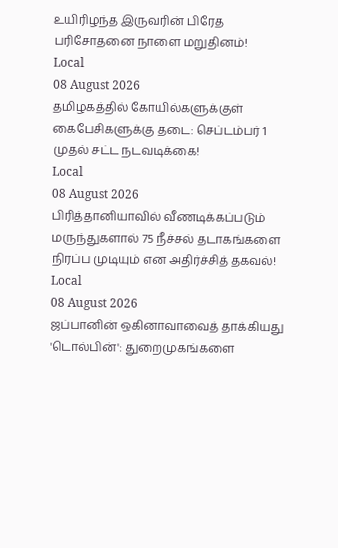உயிரிழந்த இருவரின் பிரேத பரிசோதனை நாளை மறுதினம்!
Local
08 August 2026
தமிழகத்தில் கோயில்களுக்குள் கைபேசிகளுக்கு தடை: செப்டம்பர் 1 முதல் சட்ட நடவடிக்கை!
Local
08 August 2026
பிரித்தானியாவில் வீணடிக்கப்படும் மருந்துகளால் 75 நீச்சல் தடாகங்களை நிரப்ப முடியும் என அதிர்ச்சித் தகவல்!
Local
08 August 2026
ஜப்பானின் ஒகினாவாவைத் தாக்கியது 'டொல்பின்': துறைமுகங்களை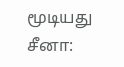மூடியது சீனா: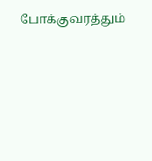போக்குவரத்தும்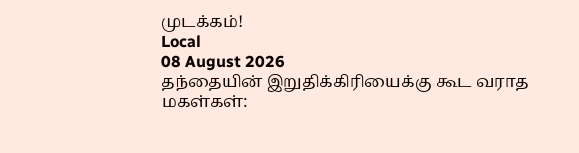முடக்கம்!
Local
08 August 2026
தந்தையின் இறுதிக்கிரியைக்கு கூட வராத மகள்கள்: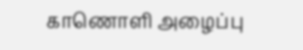காணொளி அழைப்பு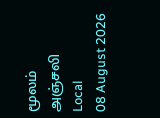மூலம் அஞ்சலி
Local
08 August 2026